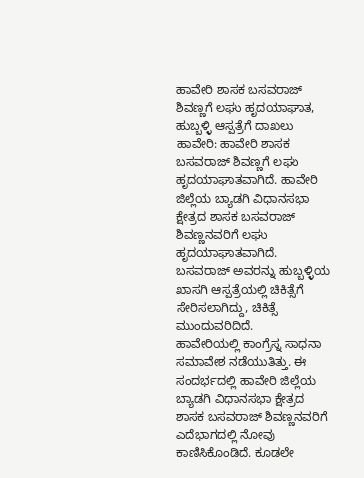ಹಾವೇರಿ ಶಾಸಕ ಬಸವರಾಜ್ ಶಿವಣ್ಣಗೆ ಲಘು ಹೃದಯಾಘಾತ, ಹುಬ್ಬಳ್ಳಿ ಆಸ್ಪತ್ರೆಗೆ ದಾಖಲು
ಹಾವೇರಿ: ಹಾವೇರಿ ಶಾಸಕ ಬಸವರಾಜ್ ಶಿವಣ್ಣಗೆ ಲಘು ಹೃದಯಾಘಾತವಾಗಿದೆ. ಹಾವೇರಿ ಜಿಲ್ಲೆಯ ಬ್ಯಾಡಗಿ ವಿಧಾನಸಭಾ ಕ್ಷೇತ್ರದ ಶಾಸಕ ಬಸವರಾಜ್ ಶಿವಣ್ಣನವರಿಗೆ ಲಘು ಹೃದಯಾಘಾತವಾಗಿದೆ. ಬಸವರಾಜ್ ಅವರನ್ನು ಹುಬ್ಬಳ್ಳಿಯ ಖಾಸಗಿ ಆಸ್ಪತ್ರೆಯಲ್ಲಿ ಚಿಕಿತ್ಸೆಗೆ ಸೇರಿಸಲಾಗಿದ್ದು, ಚಿಕಿತ್ಸೆ ಮುಂದುವರಿದಿದೆ.
ಹಾವೇರಿಯಲ್ಲಿ ಕಾಂಗ್ರೆಸ್ನ ಸಾಧನಾ ಸಮಾವೇಶ ನಡೆಯುತಿತ್ತು. ಈ ಸಂದರ್ಭದಲ್ಲಿ ಹಾವೇರಿ ಜಿಲ್ಲೆಯ ಬ್ಯಾಡಗಿ ವಿಧಾನಸಭಾ ಕ್ಷೇತ್ರದ ಶಾಸಕ ಬಸವರಾಜ್ ಶಿವಣ್ಣನವರಿಗೆ ಎದೆಭಾಗದಲ್ಲಿ ನೋವು ಕಾಣಿಸಿಕೊಂಡಿದೆ. ಕೂಡಲೇ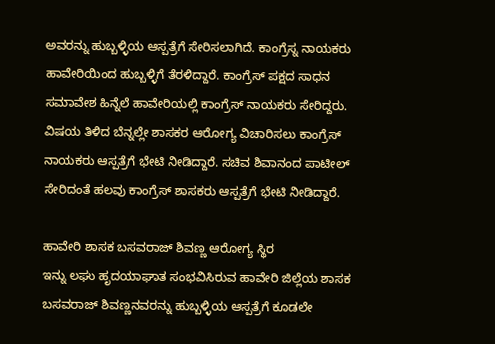ಅವರನ್ನು ಹುಬ್ಬಳ್ಳಿಯ ಆಸ್ಪತ್ರೆಗೆ ಸೇರಿಸಲಾಗಿದೆ. ಕಾಂಗ್ರೆಸ್ನ ನಾಯಕರು ಹಾವೇರಿಯಿಂದ ಹುಬ್ಬಳ್ಳಿಗೆ ತೆರಳಿದ್ದಾರೆ. ಕಾಂಗ್ರೆಸ್ ಪಕ್ಷದ ಸಾಧನ ಸಮಾವೇಶ ಹಿನ್ನೆಲೆ ಹಾವೇರಿಯಲ್ಲಿ ಕಾಂಗ್ರೆಸ್ ನಾಯಕರು ಸೇರಿದ್ದರು. ವಿಷಯ ತಿಳಿದ ಬೆನ್ನಲ್ಲೇ ಶಾಸಕರ ಆರೋಗ್ಯ ವಿಚಾರಿಸಲು ಕಾಂಗ್ರೆಸ್ ನಾಯಕರು ಆಸ್ಪತ್ರೆಗೆ ಭೇಟಿ ನೀಡಿದ್ದಾರೆ. ಸಚಿವ ಶಿವಾನಂದ ಪಾಟೀಲ್ ಸೇರಿದಂತೆ ಹಲವು ಕಾಂಗ್ರೆಸ್ ಶಾಸಕರು ಆಸ್ಪತ್ರೆಗೆ ಭೇಟಿ ನೀಡಿದ್ದಾರೆ.

ಹಾವೇರಿ ಶಾಸಕ ಬಸವರಾಜ್ ಶಿವಣ್ಣ ಆರೋಗ್ಯ ಸ್ಥಿರ
ಇನ್ನು ಲಘು ಹೃದಯಾಘಾತ ಸಂಭವಿಸಿರುವ ಹಾವೇರಿ ಜಿಲ್ಲೆಯ ಶಾಸಕ ಬಸವರಾಜ್ ಶಿವಣ್ಣನವರನ್ನು ಹುಬ್ಬಳ್ಳಿಯ ಆಸ್ಪತ್ರೆಗೆ ಕೂಡಲೇ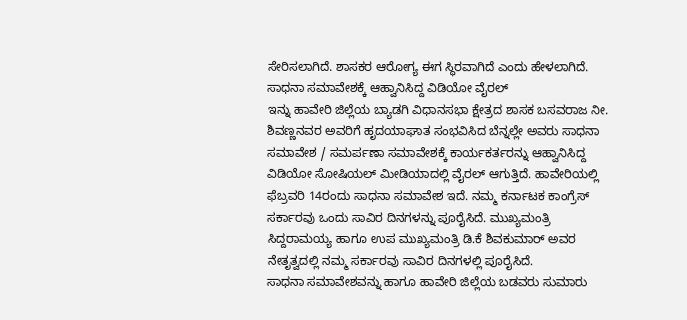ಸೇರಿಸಲಾಗಿದೆ. ಶಾಸಕರ ಆರೋಗ್ಯ ಈಗ ಸ್ಥಿರವಾಗಿದೆ ಎಂದು ಹೇಳಲಾಗಿದೆ.
ಸಾಧನಾ ಸಮಾವೇಶಕ್ಕೆ ಆಹ್ವಾನಿಸಿದ್ದ ವಿಡಿಯೋ ವೈರಲ್
ಇನ್ನು ಹಾವೇರಿ ಜಿಲ್ಲೆಯ ಬ್ಯಾಡಗಿ ವಿಧಾನಸಭಾ ಕ್ಷೇತ್ರದ ಶಾಸಕ ಬಸವರಾಜ ನೀ. ಶಿವಣ್ಣನವರ ಅವರಿಗೆ ಹೃದಯಾಘಾತ ಸಂಭವಿಸಿದ ಬೆನ್ನಲ್ಲೇ ಅವರು ಸಾಧನಾ ಸಮಾವೇಶ / ಸಮರ್ಪಣಾ ಸಮಾವೇಶಕ್ಕೆ ಕಾರ್ಯಕರ್ತರನ್ನು ಆಹ್ವಾನಿಸಿದ್ದ ವಿಡಿಯೋ ಸೋಷಿಯಲ್ ಮೀಡಿಯಾದಲ್ಲಿ ವೈರಲ್ ಆಗುತ್ತಿದೆ. ಹಾವೇರಿಯಲ್ಲಿ ಫೆಬ್ರವರಿ 14ರಂದು ಸಾಧನಾ ಸಮಾವೇಶ ಇದೆ. ನಮ್ಮ ಕರ್ನಾಟಕ ಕಾಂಗ್ರೆಸ್ ಸರ್ಕಾರವು ಒಂದು ಸಾವಿರ ದಿನಗಳನ್ನು ಪೂರೈಸಿದೆ. ಮುಖ್ಯಮಂತ್ರಿ ಸಿದ್ದರಾಮಯ್ಯ ಹಾಗೂ ಉಪ ಮುಖ್ಯಮಂತ್ರಿ ಡಿ.ಕೆ ಶಿವಕುಮಾರ್ ಅವರ ನೇತೃತ್ವದಲ್ಲಿ ನಮ್ಮ ಸರ್ಕಾರವು ಸಾವಿರ ದಿನಗಳಲ್ಲಿ ಪೂರೈಸಿದೆ.
ಸಾಧನಾ ಸಮಾವೇಶವನ್ನು ಹಾಗೂ ಹಾವೇರಿ ಜಿಲ್ಲೆಯ ಬಡವರು ಸುಮಾರು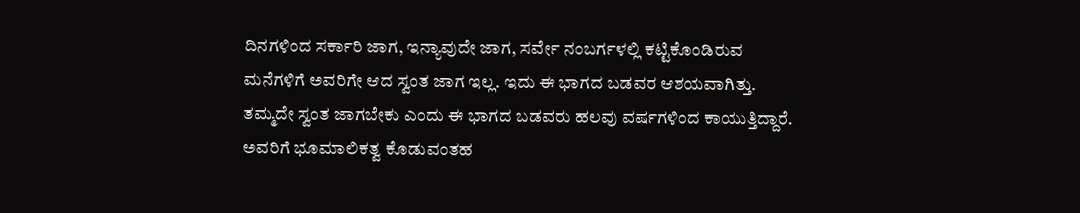ದಿನಗಳಿಂದ ಸರ್ಕಾರಿ ಜಾಗ, ಇನ್ಯಾವುದೇ ಜಾಗ, ಸರ್ವೇ ನಂಬರ್ಗಳಲ್ಲಿ ಕಟ್ಟಿಕೊಂಡಿರುವ ಮನೆಗಳಿಗೆ ಅವರಿಗೇ ಆದ ಸ್ವಂತ ಜಾಗ ಇಲ್ಲ. ಇದು ಈ ಭಾಗದ ಬಡವರ ಆಶಯವಾಗಿತ್ತು. ತಮ್ಮದೇ ಸ್ವಂತ ಜಾಗಬೇಕು ಎಂದು ಈ ಭಾಗದ ಬಡವರು ಹಲವು ವರ್ಷಗಳಿಂದ ಕಾಯುತ್ತಿದ್ದಾರೆ. ಅವರಿಗೆ ಭೂಮಾಲಿಕತ್ವ ಕೊಡುವಂತಹ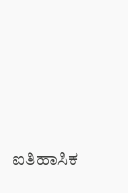ಐತಿಹಾಸಿಕ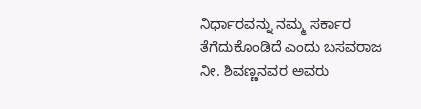ನಿರ್ಧಾರವನ್ನು ನಮ್ಮ ಸರ್ಕಾರ ತೆಗೆದುಕೊಂಡಿದೆ ಎಂದು ಬಸವರಾಜ ನೀ. ಶಿವಣ್ಣನವರ ಅವರು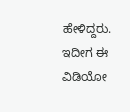ಹೇಳಿದ್ದರು. ಇದೀಗ ಈ ವಿಡಿಯೋ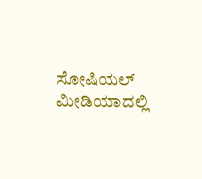ಸೋಷಿಯಲ್ ಮೀಡಿಯಾದಲ್ಲಿ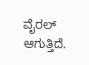ವೈರಲ್ ಆಗುತ್ತಿದೆ.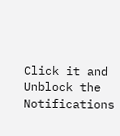Click it and Unblock the Notifications